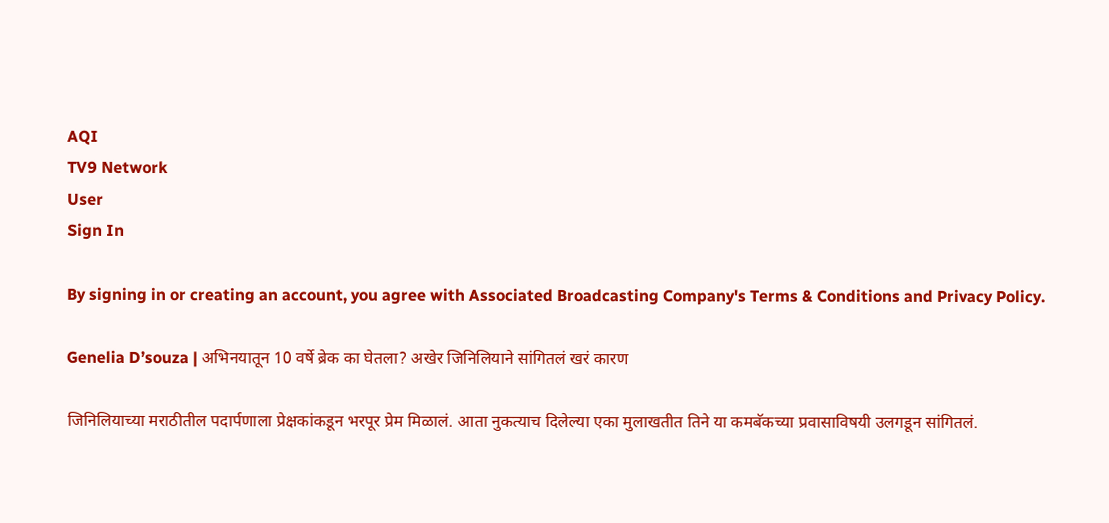AQI
TV9 Network
User
Sign In

By signing in or creating an account, you agree with Associated Broadcasting Company's Terms & Conditions and Privacy Policy.

Genelia D’souza | अभिनयातून 10 वर्षे ब्रेक का घेतला? अखेर जिनिलियाने सांगितलं खरं कारण

जिनिलियाच्या मराठीतील पदार्पणाला प्रेक्षकांकडून भरपूर प्रेम मिळालं. आता नुकत्याच दिलेल्या एका मुलाखतीत तिने या कमबॅकच्या प्रवासाविषयी उलगडून सांगितलं.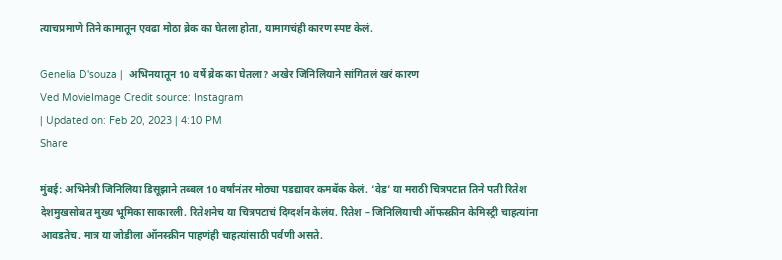त्याचप्रमाणे तिने कामातून एवढा मोठा ब्रेक का घेतला होता, यामागचंही कारण स्पष्ट केलं.

Genelia D'souza |  अभिनयातून 10 वर्षे ब्रेक का घेतला? अखेर जिनिलियाने सांगितलं खरं कारण
Ved MovieImage Credit source: Instagram
| Updated on: Feb 20, 2023 | 4:10 PM
Share

मुंबई: अभिनेत्री जिनिलिया डिसूझाने तब्बल 10 वर्षांनंतर मोठ्या पडद्यावर कमबॅक केलं. ‘वेड’ या मराठी चित्रपटात तिने पती रितेश देशमुखसोबत मुख्य भूमिका साकारली. रितेशनेच या चित्रपटाचं दिग्दर्शन केलंय. रितेश – जिनिलियाची ऑफस्क्रीन केमिस्ट्री चाहत्यांना आवडतेच. मात्र या जोडीला ऑनस्क्रीन पाहणंही चाहत्यांसाठी पर्वणी असते.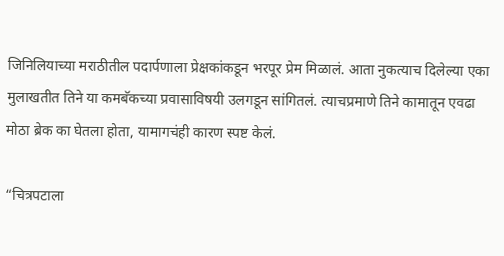जिनिलियाच्या मराठीतील पदार्पणाला प्रेक्षकांकडून भरपूर प्रेम मिळालं. आता नुकत्याच दिलेल्या एका मुलाखतीत तिने या कमबॅकच्या प्रवासाविषयी उलगडून सांगितलं. त्याचप्रमाणे तिने कामातून एवढा मोठा ब्रेक का घेतला होता, यामागचंही कारण स्पष्ट केलं.

“चित्रपटाला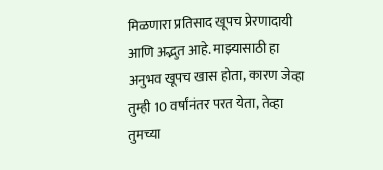मिळणारा प्रतिसाद खूपच प्रेरणादायी आणि अद्भुत आहे. माझ्यासाठी हा अनुभव खूपच खास होता, कारण जेव्हा तुम्ही 10 वर्षांनंतर परत येता, तेव्हा तुमच्या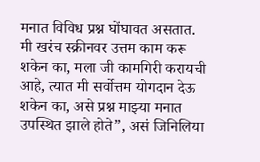मनात विविध प्रश्न घोंघावत असतात. मी खरंच स्क्रीनवर उत्तम काम करू शकेन का, मला जी कामगिरी करायची आहे, त्यात मी सर्वोत्तम योगदान देऊ शकेन का, असे प्रश्न माझ्या मनात उपस्थित झाले होते”, असं जिनिलिया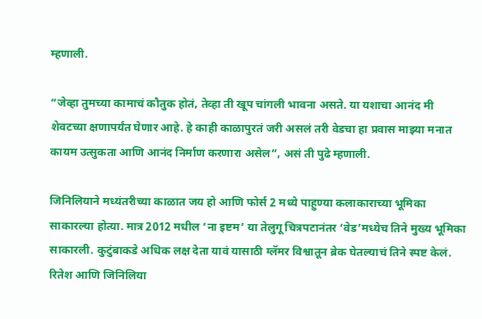म्हणाली.

“जेव्हा तुमच्या कामाचं कौतुक होतं, तेव्हा ती खूप चांगली भावना असते. या यशाचा आनंद मी शेवटच्या क्षणापर्यंत घेणार आहे. हे काही काळापुरतं जरी असलं तरी वेडचा हा प्रवास माझ्या मनात कायम उत्सुकता आणि आनंद निर्माण करणारा असेल”, असं ती पुढे म्हणाली.

जिनिलियाने मध्यंतरीच्या काळात जय हो आणि फोर्स 2 मध्ये पाहुण्या कलाकाराच्या भूमिका साकारल्या होत्या. मात्र 2012 मधील ‘ना इष्टम’ या तेलुगू चित्रपटानंतर ‘वेड’मध्येच तिने मुख्य भूमिका साकारली. कुटुंबाकडे अधिक लक्ष देता यावं यासाठी ग्लॅमर विश्वातून ब्रेक घेतल्याचं तिने स्पष्ट केलं. रितेश आणि जिनिलिया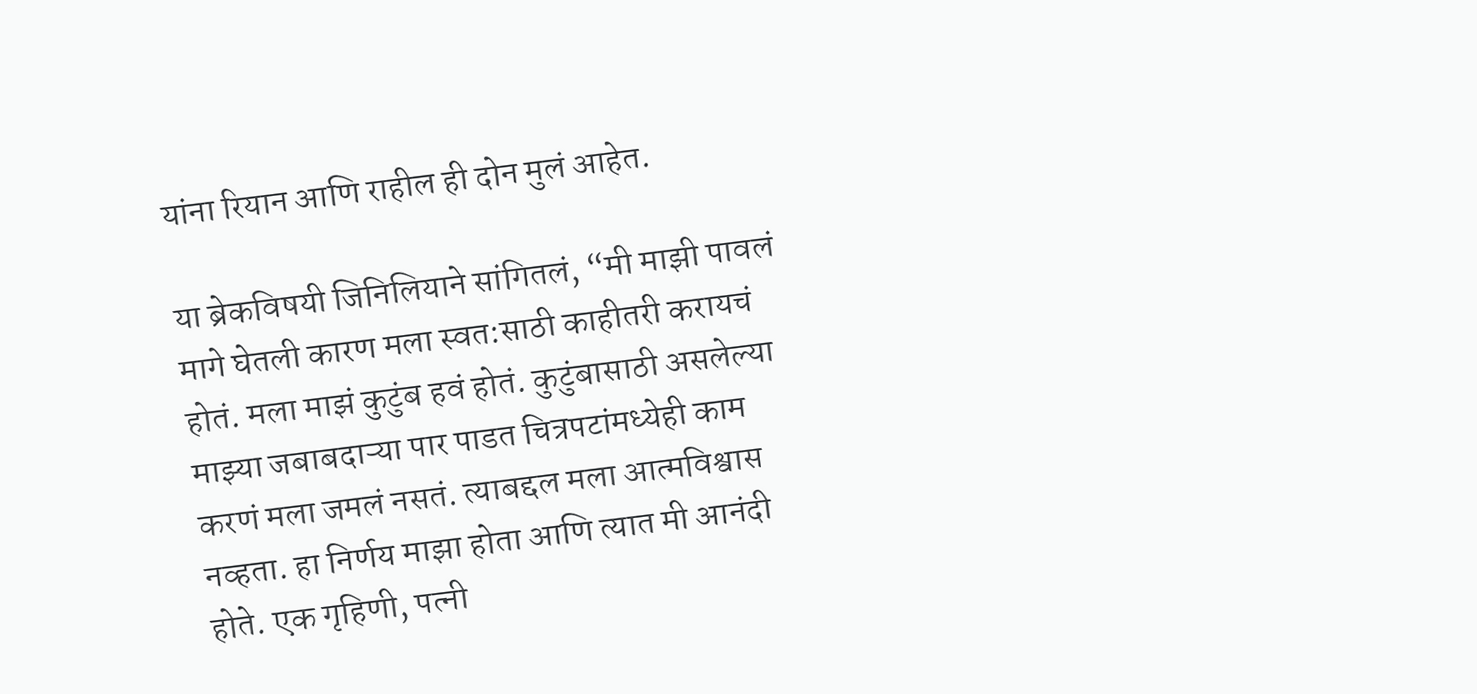यांना रियान आणि राहील ही दोन मुलं आहेत.

या ब्रेकविषयी जिनिलियाने सांगितलं, “मी माझी पावलं मागे घेतली कारण मला स्वत:साठी काहीतरी करायचं होतं. मला माझं कुटुंब हवं होतं. कुटुंबासाठी असलेल्या माझ्या जबाबदाऱ्या पार पाडत चित्रपटांमध्येही काम करणं मला जमलं नसतं. त्याबद्दल मला आत्मविश्वास नव्हता. हा निर्णय माझा होता आणि त्यात मी आनंदी होते. एक गृहिणी, पत्नी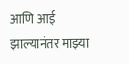आणि आई झाल्यानंतर माझ्या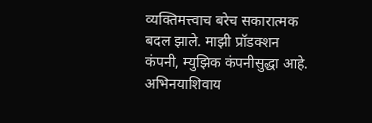व्यक्तिमत्त्वाच बरेच सकारात्मक बदल झाले. माझी प्रॉडक्शन कंपनी, म्युझिक कंपनीसुद्धा आहे. अभिनयाशिवाय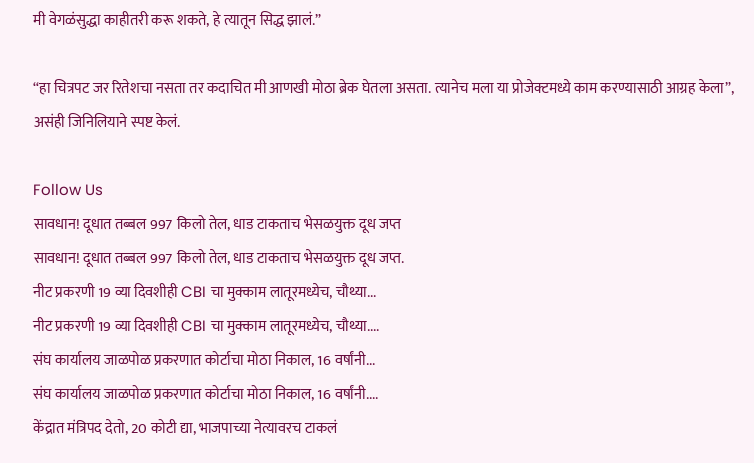मी वेगळंसुद्धा काहीतरी करू शकते, हे त्यातून सिद्ध झालं.”

“हा चित्रपट जर रितेशचा नसता तर कदाचित मी आणखी मोठा ब्रेक घेतला असता. त्यानेच मला या प्रोजेक्टमध्ये काम करण्यासाठी आग्रह केला”, असंही जिनिलियाने स्पष्ट केलं.

Follow Us
सावधान! दूधात तब्बल 997 किलो तेल, धाड टाकताच भेसळयुक्त दूध जप्त
सावधान! दूधात तब्बल 997 किलो तेल, धाड टाकताच भेसळयुक्त दूध जप्त.
नीट प्रकरणी 19 व्या दिवशीही CBI चा मुक्काम लातूरमध्येच, चौथ्या...
नीट प्रकरणी 19 व्या दिवशीही CBI चा मुक्काम लातूरमध्येच, चौथ्या....
संघ कार्यालय जाळपोळ प्रकरणात कोर्टाचा मोठा निकाल, 16 वर्षांनी...
संघ कार्यालय जाळपोळ प्रकरणात कोर्टाचा मोठा निकाल, 16 वर्षांनी....
केंद्रात मंत्रिपद देतो, 20 कोटी द्या, भाजपाच्या नेत्यावरच टाकलं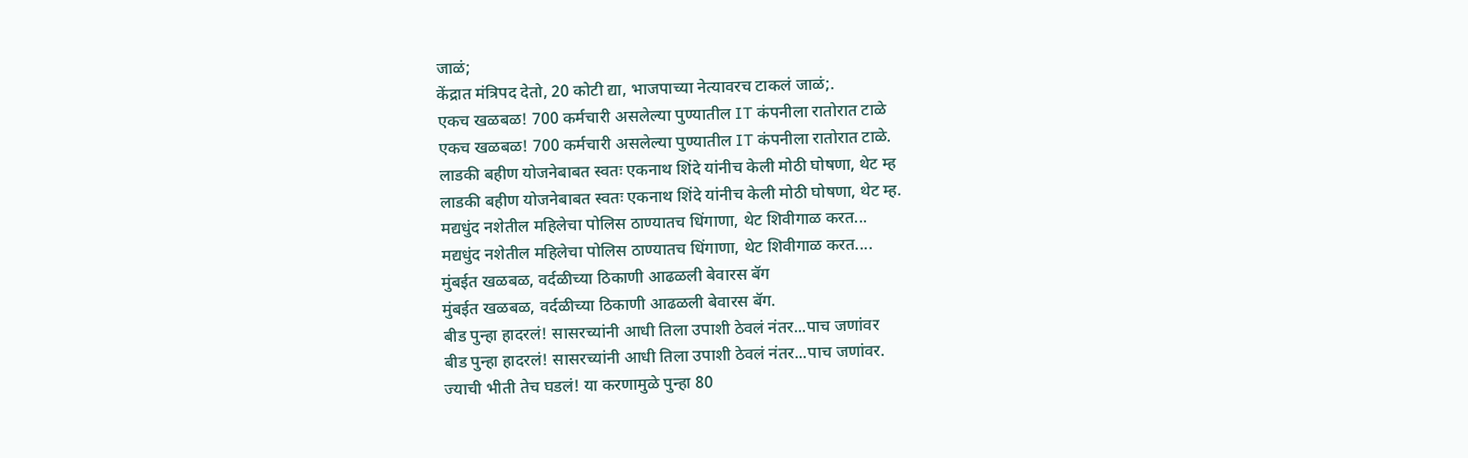जाळं;
केंद्रात मंत्रिपद देतो, 20 कोटी द्या, भाजपाच्या नेत्यावरच टाकलं जाळं;.
एकच खळबळ! 700 कर्मचारी असलेल्या पुण्यातील IT कंपनीला रातोरात टाळे
एकच खळबळ! 700 कर्मचारी असलेल्या पुण्यातील IT कंपनीला रातोरात टाळे.
लाडकी बहीण योजनेबाबत स्वतः एकनाथ शिंदे यांनीच केली मोठी घोषणा, थेट म्ह
लाडकी बहीण योजनेबाबत स्वतः एकनाथ शिंदे यांनीच केली मोठी घोषणा, थेट म्ह.
मद्यधुंद नशेतील महिलेचा पोलिस ठाण्यातच धिंगाणा, थेट शिवीगाळ करत...
मद्यधुंद नशेतील महिलेचा पोलिस ठाण्यातच धिंगाणा, थेट शिवीगाळ करत....
मुंबईत खळबळ, वर्दळीच्या ठिकाणी आढळली बेवारस बॅग
मुंबईत खळबळ, वर्दळीच्या ठिकाणी आढळली बेवारस बॅग.
बीड पुन्हा हादरलं! सासरच्यांनी आधी तिला उपाशी ठेवलं नंतर...पाच जणांवर
बीड पुन्हा हादरलं! सासरच्यांनी आधी तिला उपाशी ठेवलं नंतर...पाच जणांवर.
ज्याची भीती तेच घडलं! या करणामुळे पुन्हा 80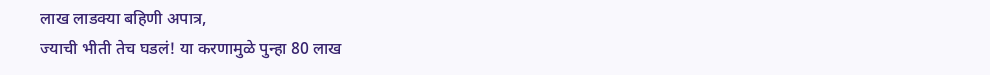लाख लाडक्या बहिणी अपात्र,
ज्याची भीती तेच घडलं! या करणामुळे पुन्हा 80 लाख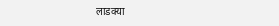लाडक्या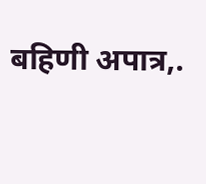बहिणी अपात्र,.